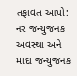તફાવત આપો: નર જન્યુજનક અવસ્થા અને માદા જન્યુજનક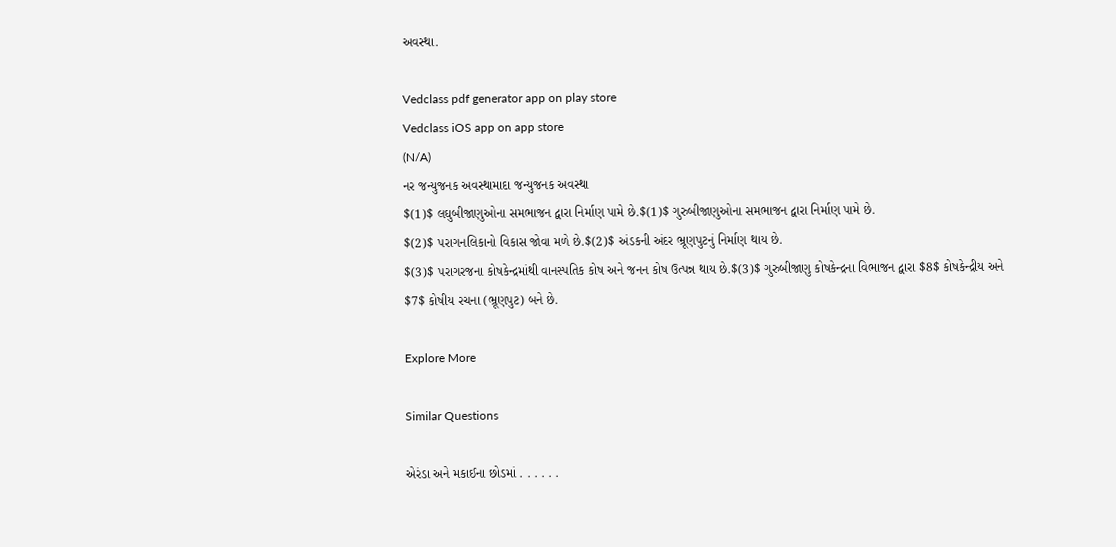અવસ્થા.

Vedclass pdf generator app on play store
Vedclass iOS app on app store
(N/A)
નર જન્યુજનક અવસ્થામાદા જન્યુજનક અવસ્થા
$(1)$ લઘુબીજાણુઓના સમભાજન દ્વારા નિર્માણ પામે છે.$(1)$ ગુરુબીજાણુઓના સમભાજન દ્વારા નિર્માણ પામે છે.
$(2)$ પરાગનલિકાનો વિકાસ જોવા મળે છે.$(2)$ અંડકની અંદર ભ્રૂણપુટનું નિર્માણ થાય છે.
$(3)$ પરાગરજના કોષકેન્દ્રમાંથી વાનસ્પતિક કોષ અને જનન કોષ ઉત્પન્ન થાય છે.$(3)$ ગુરુબીજાણુ કોષકેન્દ્રના વિભાજન દ્વારા $8$ કોષકેન્દ્રીય અને $7$ કોષીય રચના (ભ્રૂણપુટ) બને છે.

Explore More

Similar Questions

એરંડા અને મકાઈના છોડમાં . . . . . .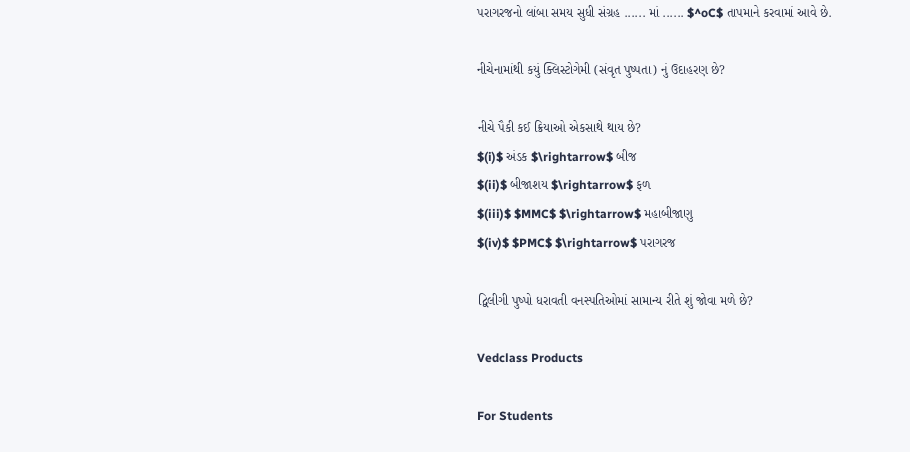પરાગરજનો લાંબા સમય સુધી સંગ્રહ ...... માં ...... $^oC$ તાપમાને કરવામાં આવે છે.

નીચેનામાંથી કયું ક્લિસ્ટોગેમી (સંવૃત પુષ્પતા) નું ઉદાહરણ છે?

નીચે પૈકી કઈ ક્રિયાઓ એકસાથે થાય છે?
$(i)$ અંડક $\rightarrow$ બીજ
$(ii)$ બીજાશય $\rightarrow$ ફળ
$(iii)$ $MMC$ $\rightarrow$ મહાબીજાણુ
$(iv)$ $PMC$ $\rightarrow$ પરાગરજ

દ્વિલીગી પુષ્પો ધરાવતી વનસ્પતિઓમાં સામાન્ય રીતે શું જોવા મળે છે?

Vedclass Products

For Students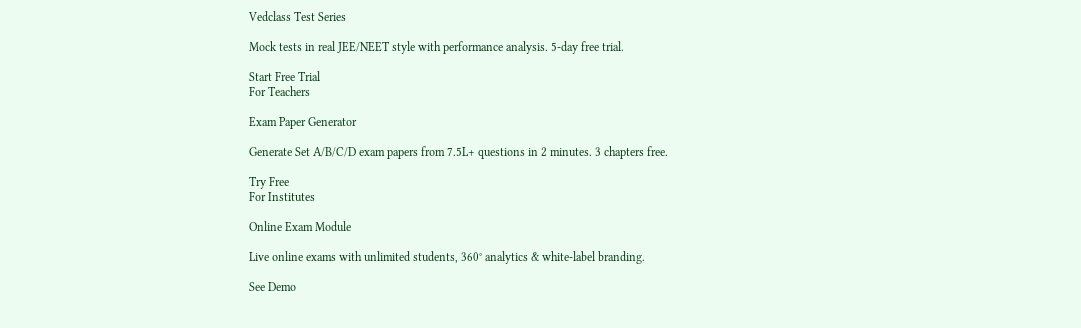Vedclass Test Series

Mock tests in real JEE/NEET style with performance analysis. 5-day free trial.

Start Free Trial
For Teachers

Exam Paper Generator

Generate Set A/B/C/D exam papers from 7.5L+ questions in 2 minutes. 3 chapters free.

Try Free
For Institutes

Online Exam Module

Live online exams with unlimited students, 360° analytics & white-label branding.

See Demo